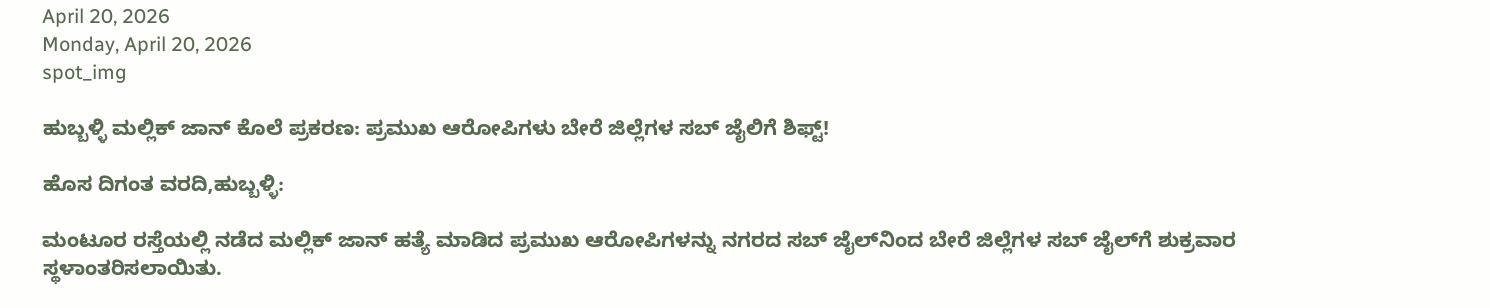April 20, 2026
Monday, April 20, 2026
spot_img

ಹುಬ್ಬಳ್ಳಿ ಮಲ್ಲಿಕ್ ಜಾನ್ ಕೊಲೆ ಪ್ರಕರಣ: ಪ್ರಮುಖ ಆರೋಪಿಗಳು ಬೇರೆ ಜಿಲ್ಲೆಗಳ ಸಬ್ ಜೈಲಿಗೆ ಶಿಫ್ಟ್!

ಹೊಸ ದಿಗಂತ ವರದಿ,ಹುಬ್ಬಳ್ಳಿ:

ಮಂಟೂರ ರಸ್ತೆಯಲ್ಲಿ ನಡೆದ ಮಲ್ಲಿಕ್ ಜಾನ್ ಹತ್ಯೆ ಮಾಡಿದ ಪ್ರಮುಖ ಆರೋಪಿಗಳನ್ನು ನಗರದ ಸಬ್ ಜೈಲ್‌ನಿಂದ ಬೇರೆ ಜಿಲ್ಲೆಗಳ ಸಬ್ ಜೈಲ್‌ಗೆ ಶುಕ್ರವಾರ ಸ್ಥಳಾಂತರಿಸಲಾಯಿತು.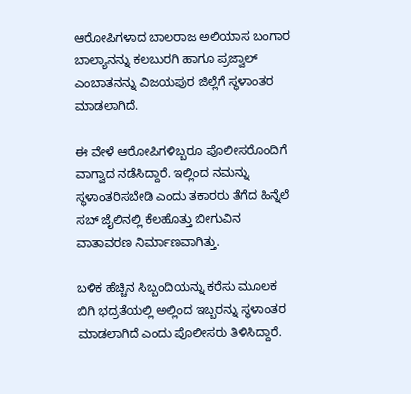ಆರೋಪಿಗಳಾದ ಬಾಲರಾಜ ಅಲಿಯಾಸ ಬಂಗಾರ ಬಾಲ್ಯಾನನ್ನು ಕಲಬುರಗಿ ಹಾಗೂ ಪ್ರಜ್ವಾಲ್ ಎಂಬಾತನನ್ನು ವಿಜಯಪುರ ಜಿಲ್ಲೆಗೆ ಸ್ಥಳಾಂತರ ಮಾಡಲಾಗಿದೆ.

ಈ ವೇಳೆ ಆರೋಪಿಗಳಿಬ್ಬರೂ ಪೊಲೀಸರೊಂದಿಗೆ ವಾಗ್ವಾದ ನಡೆಸಿದ್ದಾರೆ. ಇಲ್ಲಿಂದ ನಮನ್ನು ಸ್ಥಳಾಂತರಿಸಬೇಡಿ ಎಂದು ತಕಾರರು ತೆಗೆದ ಹಿನ್ನೆಲೆ ಸಬ್ ಜೈಲಿನಲ್ಲಿ ಕೆಲಹೊತ್ತು ಬೀಗುವಿನ ವಾತಾವರಣ ನಿರ್ಮಾಣವಾಗಿತ್ತು.

ಬಳಿಕ ಹೆಚ್ಚಿನ ಸಿಬ್ಬಂದಿಯನ್ನು ಕರೆಸು ಮೂಲಕ ಬಿಗಿ ಭದ್ರತೆಯಲ್ಲಿ ಅಲ್ಲಿಂದ ಇಬ್ಬರನ್ನು ಸ್ಥಳಾಂತರ ಮಾಡಲಾಗಿದೆ ಎಂದು ಪೊಲೀಸರು ತಿಳಿಸಿದ್ದಾರೆ.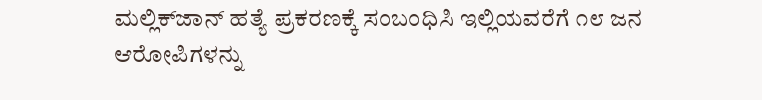ಮಲ್ಲಿಕ್‌ಜಾನ್ ಹತ್ಯೆ ಪ್ರಕರಣಕ್ಕೆ ಸಂಬಂಧಿಸಿ ಇಲ್ಲಿಯವರೆಗೆ ೧೮ ಜನ ಆರೋಪಿಗಳನ್ನು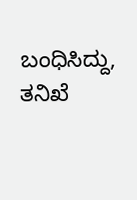ಬಂಧಿಸಿದ್ದು, ತನಿಖೆ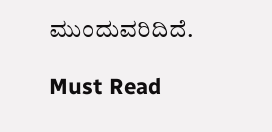ಮುಂದುವರಿದಿದೆ.

Must Read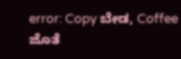error: Copy ಬೇಡ, Coffee ಜೊತೆ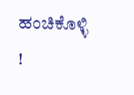ಹಂಚಿಕೊಳ್ಳಿ !